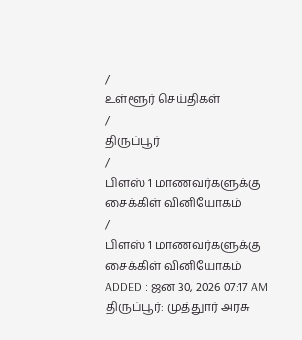/
உள்ளூர் செய்திகள்
/
திருப்பூர்
/
பிளஸ் 1 மாணவர்களுக்கு சைக்கிள் வினியோகம்
/
பிளஸ் 1 மாணவர்களுக்கு சைக்கிள் வினியோகம்
ADDED : ஜன 30, 2026 07:17 AM
திருப்பூர்: முத்துார் அரசு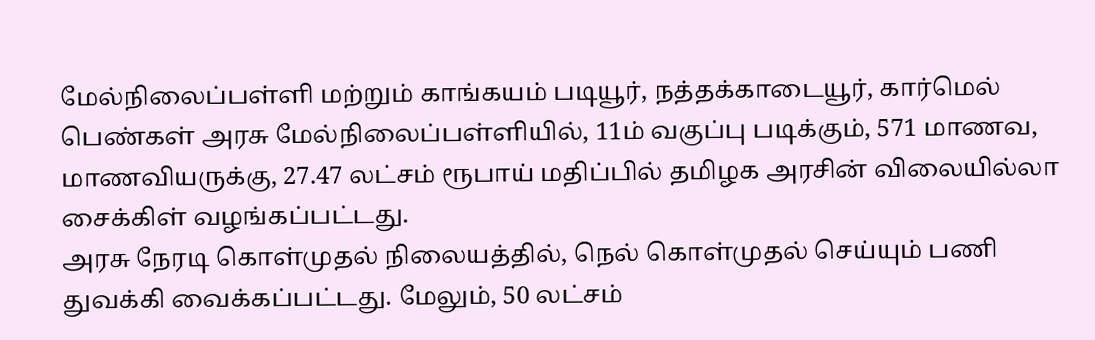மேல்நிலைப்பள்ளி மற்றும் காங்கயம் படியூர், நத்தக்காடையூர், கார்மெல் பெண்கள் அரசு மேல்நிலைப்பள்ளியில், 11ம் வகுப்பு படிக்கும், 571 மாணவ, மாணவியருக்கு, 27.47 லட்சம் ரூபாய் மதிப்பில் தமிழக அரசின் விலையில்லா சைக்கிள் வழங்கப்பட்டது.
அரசு நேரடி கொள்முதல் நிலையத்தில், நெல் கொள்முதல் செய்யும் பணி துவக்கி வைக்கப்பட்டது. மேலும், 50 லட்சம்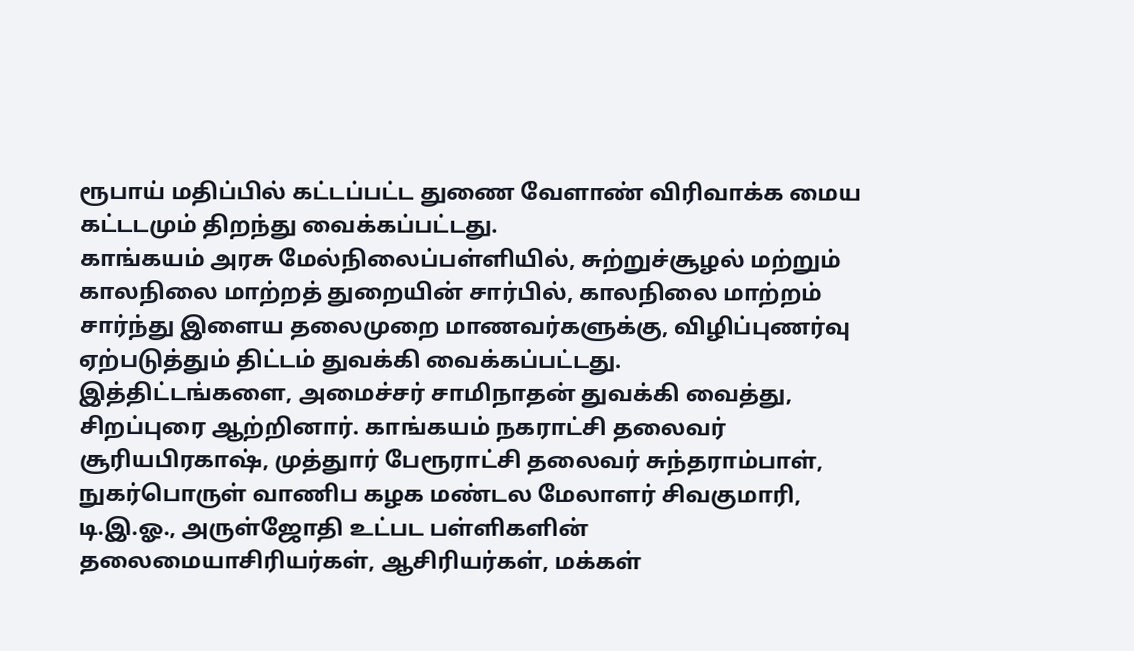ரூபாய் மதிப்பில் கட்டப்பட்ட துணை வேளாண் விரிவாக்க மைய கட்டடமும் திறந்து வைக்கப்பட்டது.
காங்கயம் அரசு மேல்நிலைப்பள்ளியில், சுற்றுச்சூழல் மற்றும் காலநிலை மாற்றத் துறையின் சார்பில், காலநிலை மாற்றம் சார்ந்து இளைய தலைமுறை மாணவர்களுக்கு, விழிப்புணர்வு ஏற்படுத்தும் திட்டம் துவக்கி வைக்கப்பட்டது.
இத்திட்டங்களை, அமைச்சர் சாமிநாதன் துவக்கி வைத்து, சிறப்புரை ஆற்றினார். காங்கயம் நகராட்சி தலைவர் சூரியபிரகாஷ், முத்துார் பேரூராட்சி தலைவர் சுந்தராம்பாள், நுகர்பொருள் வாணிப கழக மண்டல மேலாளர் சிவகுமாரி, டி.இ.ஓ., அருள்ஜோதி உட்பட பள்ளிகளின் தலைமையாசிரியர்கள், ஆசிரியர்கள், மக்கள்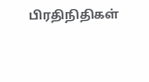பிரதிநிதிகள்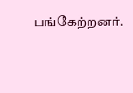பங்கேற்றனர்.